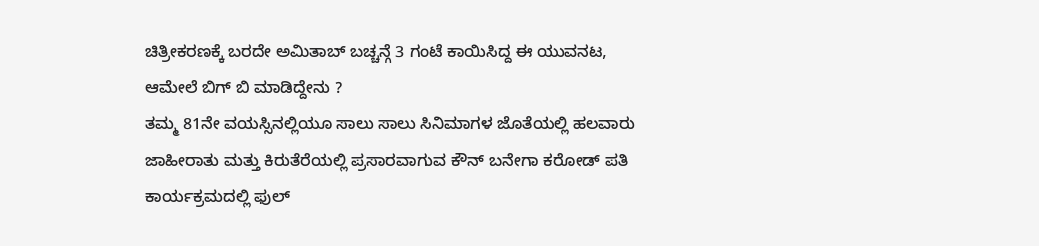ಚಿತ್ರೀಕರಣಕ್ಕೆ ಬರದೇ ಅಮಿತಾಬ್ ಬಚ್ಚನ್ಗೆ 3 ಗಂಟೆ ಕಾಯಿಸಿದ್ದ ಈ ಯುವನಟ, ಆಮೇಲೆ ಬಿಗ್ ಬಿ ಮಾಡಿದ್ದೇನು ?
ತಮ್ಮ 81ನೇ ವಯಸ್ಸಿನಲ್ಲಿಯೂ ಸಾಲು ಸಾಲು ಸಿನಿಮಾಗಳ ಜೊತೆಯಲ್ಲಿ ಹಲವಾರು ಜಾಹೀರಾತು ಮತ್ತು ಕಿರುತೆರೆಯಲ್ಲಿ ಪ್ರಸಾರವಾಗುವ ಕೌನ್ ಬನೇಗಾ ಕರೋಡ್ ಪತಿ ಕಾರ್ಯಕ್ರಮದಲ್ಲಿ ಫುಲ್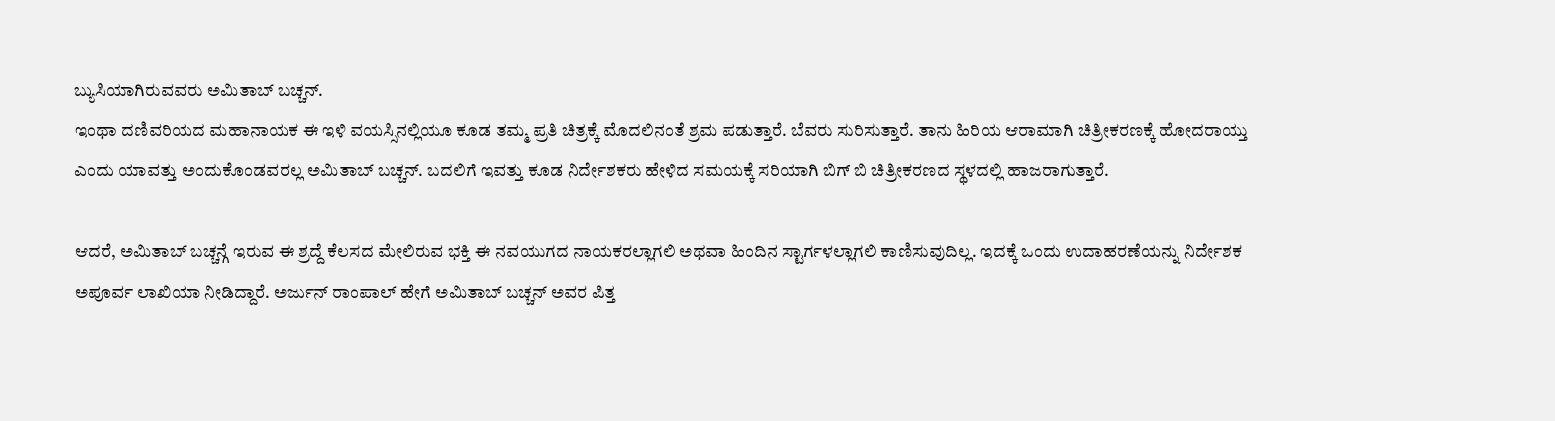ಬ್ಯುಸಿಯಾಗಿರುವವರು ಅಮಿತಾಬ್ ಬಚ್ಚನ್.
ಇಂಥಾ ದಣಿವರಿಯದ ಮಹಾನಾಯಕ ಈ ಇಳಿ ವಯಸ್ಸಿನಲ್ಲಿಯೂ ಕೂಡ ತಮ್ಮ ಪ್ರತಿ ಚಿತ್ರಕ್ಕೆ ಮೊದಲಿನಂತೆ ಶ್ರಮ ಪಡುತ್ತಾರೆ. ಬೆವರು ಸುರಿಸುತ್ತಾರೆ. ತಾನು ಹಿರಿಯ ಆರಾಮಾಗಿ ಚಿತ್ರೀಕರಣಕ್ಕೆ ಹೋದರಾಯ್ತು ಎಂದು ಯಾವತ್ತು ಅಂದುಕೊಂಡವರಲ್ಲ ಅಮಿತಾಬ್ ಬಚ್ಚನ್. ಬದಲಿಗೆ ಇವತ್ತು ಕೂಡ ನಿರ್ದೇಶಕರು ಹೇಳಿದ ಸಮಯಕ್ಕೆ ಸರಿಯಾಗಿ ಬಿಗ್ ಬಿ ಚಿತ್ರೀಕರಣದ ಸ್ಥಳದಲ್ಲಿ ಹಾಜರಾಗುತ್ತಾರೆ.

ಆದರೆ, ಅಮಿತಾಬ್ ಬಚ್ಚನ್ಗೆ ಇರುವ ಈ ಶ್ರದ್ದೆ ಕೆಲಸದ ಮೇಲಿರುವ ಭಕ್ತಿ ಈ ನವಯುಗದ ನಾಯಕರಲ್ಲಾಗಲಿ ಅಥವಾ ಹಿಂದಿನ ಸ್ಟಾರ್ಗಳಲ್ಲಾಗಲಿ ಕಾಣಿಸುವುದಿಲ್ಲ. ಇದಕ್ಕೆ ಒಂದು ಉದಾಹರಣೆಯನ್ನು ನಿರ್ದೇಶಕ ಅಪೂರ್ವ ಲಾಖಿಯಾ ನೀಡಿದ್ದಾರೆ. ಅರ್ಜುನ್ ರಾಂಪಾಲ್ ಹೇಗೆ ಅಮಿತಾಬ್ ಬಚ್ಚನ್ ಅವರ ಪಿತ್ತ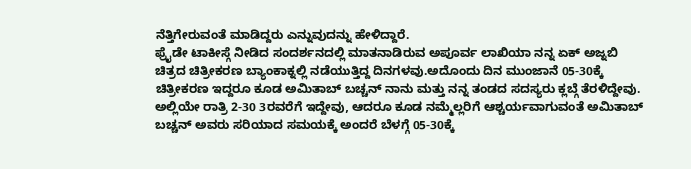ನೆತ್ತಿಗೇರುವಂತೆ ಮಾಡಿದ್ದರು ಎನ್ನುವುದನ್ನು ಹೇಳಿದ್ದಾರೆ.
ಫ್ರೈಡೇ ಟಾಕೀಸ್ಗೆ ನೀಡಿದ ಸಂದರ್ಶನದಲ್ಲಿ ಮಾತನಾಡಿರುವ ಅಪೂರ್ವ ಲಾಖಿಯಾ ನನ್ನ ಏಕ್ ಅಜ್ನಬಿ ಚಿತ್ರದ ಚಿತ್ರೀಕರಣ ಬ್ಯಾಂಕಾಕ್ನಲ್ಲಿ ನಡೆಯುತ್ತಿದ್ದ ದಿನಗಳವು.ಅದೊಂದು ದಿನ ಮುಂಜಾನೆ 05-30ಕ್ಕೆ ಚಿತ್ರೀಕರಣ ಇದ್ದರೂ ಕೂಡ ಅಮಿತಾಬ್ ಬಚ್ಚನ್ ನಾನು ಮತ್ತು ನನ್ನ ತಂಡದ ಸದಸ್ಯರು ಕ್ಲಬ್ಗೆ ತೆರಳಿದ್ದೇವು. ಅಲ್ಲಿಯೇ ರಾತ್ರಿ 2-30 3ರವರೆಗೆ ಇದ್ದೇವು, ಆದರೂ ಕೂಡ ನಮ್ಮೆಲ್ಲರಿಗೆ ಆಶ್ಚರ್ಯವಾಗುವಂತೆ ಅಮಿತಾಬ್ ಬಚ್ಚನ್ ಅವರು ಸರಿಯಾದ ಸಮಯಕ್ಕೆ ಅಂದರೆ ಬೆಳಗ್ಗೆ 05-30ಕ್ಕೆ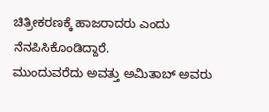ಚಿತ್ರೀಕರಣಕ್ಕೆ ಹಾಜರಾದರು ಎಂದು ನೆನಪಿಸಿಕೊಂಡಿದ್ದಾರೆ.
ಮುಂದುವರೆದು ಅವತ್ತು ಅಮಿತಾಬ್ ಅವರು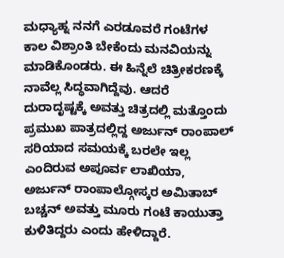ಮಧ್ಯಾಹ್ನ ನನಗೆ ಎರಡೂವರೆ ಗಂಟೆಗಳ ಕಾಲ ವಿಶ್ರಾಂತಿ ಬೇಕೆಂದು ಮನವಿಯನ್ನು ಮಾಡಿಕೊಂಡರು. ಈ ಹಿನ್ನೆಲೆ ಚಿತ್ರೀಕರಣಕ್ಕೆ ನಾವೆಲ್ಲ ಸಿದ್ಧವಾಗಿದ್ದೆವು. ಆದರೆ ದುರಾದೃಷ್ಟಕ್ಕೆ ಅವತ್ತು ಚಿತ್ರದಲ್ಲಿ ಮತ್ತೊಂದು ಪ್ರಮುಖ ಪಾತ್ರದಲ್ಲಿದ್ದ ಅರ್ಜುನ್ ರಾಂಪಾಲ್ ಸರಿಯಾದ ಸಮಯಕ್ಕೆ ಬರಲೇ ಇಲ್ಲ ಎಂದಿರುವ ಅಪೂರ್ವ ಲಾಖಿಯಾ, ಅರ್ಜುನ್ ರಾಂಪಾಲ್ಗೋಸ್ಕರ ಅಮಿತಾಬ್ ಬಚ್ಚನ್ ಅವತ್ತು ಮೂರು ಗಂಟೆ ಕಾಯುತ್ತಾ ಕುಳಿತಿದ್ದರು ಎಂದು ಹೇಳಿದ್ದಾರೆ.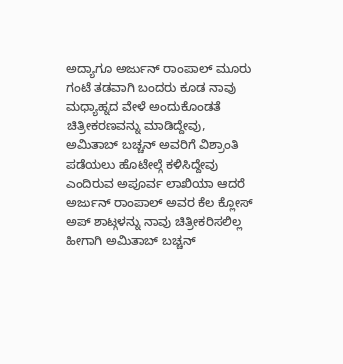ಅದ್ಯಾಗೂ ಅರ್ಜುನ್ ರಾಂಪಾಲ್ ಮೂರು ಗಂಟೆ ತಡವಾಗಿ ಬಂದರು ಕೂಡ ನಾವು ಮಧ್ಯಾಹ್ನದ ವೇಳೆ ಅಂದುಕೊಂಡತೆ ಚಿತ್ರೀಕರಣವನ್ನು ಮಾಡಿದ್ದೇವು, ಅಮಿತಾಬ್ ಬಚ್ಚನ್ ಅವರಿಗೆ ವಿಶ್ರಾಂತಿ ಪಡೆಯಲು ಹೊಟೇಲ್ಗೆ ಕಳಿಸಿದ್ದೇವು ಎಂದಿರುವ ಅಪೂರ್ವ ಲಾಖಿಯಾ ಆದರೆ ಅರ್ಜುನ್ ರಾಂಪಾಲ್ ಅವರ ಕೆಲ ಕ್ಲೋಸ್ ಅಪ್ ಶಾಟ್ಗಳನ್ನು ನಾವು ಚಿತ್ರೀಕರಿಸಲಿಲ್ಲ ಹೀಗಾಗಿ ಅಮಿತಾಬ್ ಬಚ್ಚನ್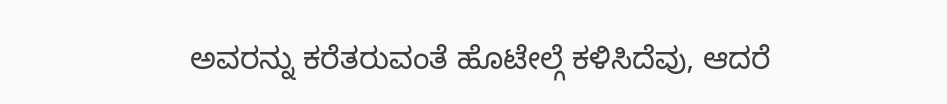ಅವರನ್ನು ಕರೆತರುವಂತೆ ಹೊಟೇಲ್ಗೆ ಕಳಿಸಿದೆವು, ಆದರೆ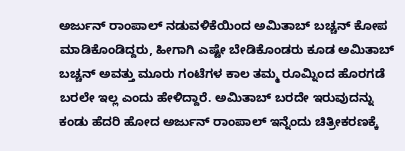ಅರ್ಜುನ್ ರಾಂಪಾಲ್ ನಡುವಳಿಕೆಯಿಂದ ಅಮಿತಾಬ್ ಬಚ್ಚನ್ ಕೋಪ ಮಾಡಿಕೊಂಡಿದ್ದರು, ಹೀಗಾಗಿ ಎಷ್ಟೇ ಬೇಡಿಕೊಂಡರು ಕೂಡ ಅಮಿತಾಬ್ ಬಚ್ಚನ್ ಅವತ್ತು ಮೂರು ಗಂಟೆಗಳ ಕಾಲ ತಮ್ಮ ರೂಮ್ನಿಂದ ಹೊರಗಡೆ ಬರಲೇ ಇಲ್ಲ ಎಂದು ಹೇಳಿದ್ದಾರೆ. ಅಮಿತಾಬ್ ಬರದೇ ಇರುವುದನ್ನು ಕಂಡು ಹೆದರಿ ಹೋದ ಅರ್ಜುನ್ ರಾಂಪಾಲ್ ಇನ್ನೆಂದು ಚಿತ್ರೀಕರಣಕ್ಕೆ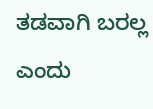ತಡವಾಗಿ ಬರಲ್ಲ ಎಂದು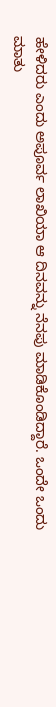ಹೇಳಿದರು ಎಂದು ಅಪೂರ್ವ ಲಾಖಿಯಾ ಆ ದಿನವನ್ನು ನೆನಪು ಮಾಡಿಕೊಂಡಿದ್ದಾರೆ. ಒಂದೇ ಒಂದು ಮಾತು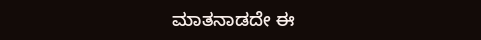ಮಾತನಾಡದೇ ಈ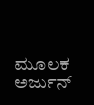ಮೂಲಕ ಅರ್ಜುನ್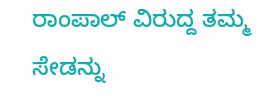ರಾಂಪಾಲ್ ವಿರುದ್ದ ತಮ್ಮ ಸೇಡನ್ನು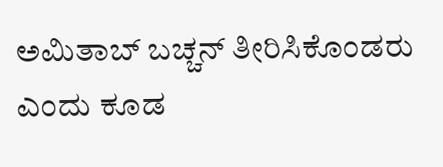ಅಮಿತಾಬ್ ಬಚ್ಚನ್ ತೀರಿಸಿಕೊಂಡರು ಎಂದು ಕೂಡ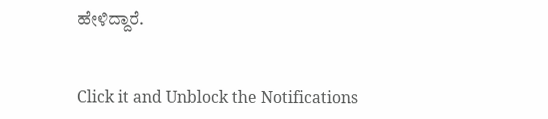ಹೇಳಿದ್ದಾರೆ.


Click it and Unblock the Notifications